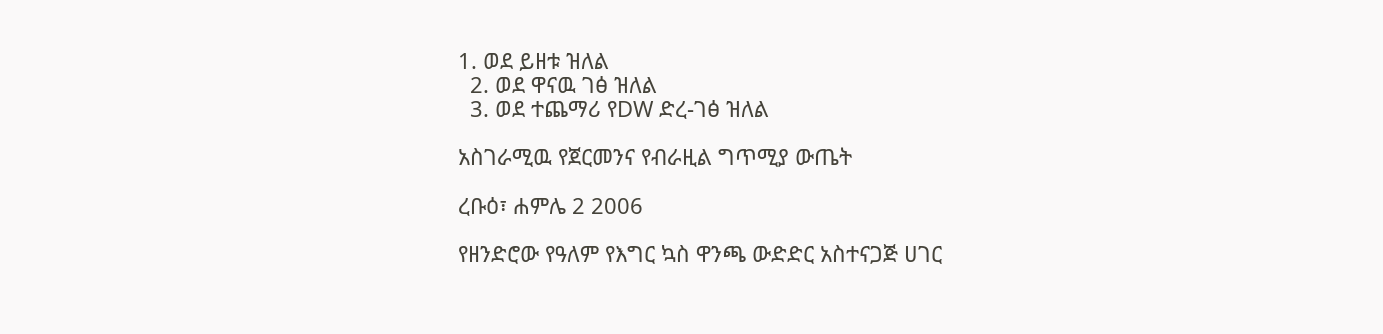1. ወደ ይዘቱ ዝለል
  2. ወደ ዋናዉ ገፅ ዝለል
  3. ወደ ተጨማሪ የDW ድረ-ገፅ ዝለል

አስገራሚዉ የጀርመንና የብራዚል ግጥሚያ ውጤት

ረቡዕ፣ ሐምሌ 2 2006

የዘንድሮው የዓለም የእግር ኳስ ዋንጫ ውድድር አስተናጋጅ ሀገር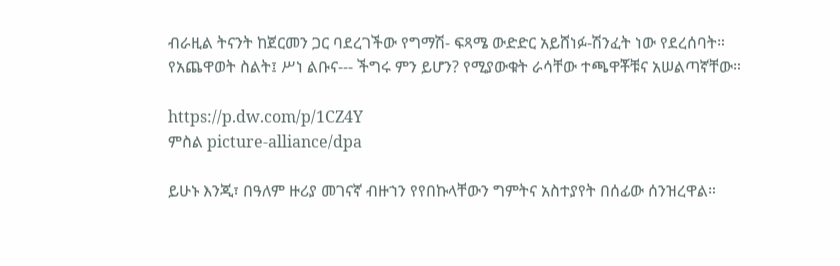ብራዚል ትናንት ከጀርመን ጋር ባደረገችው የግማሽ- ፍጻሜ ውድድር አይሸነፉ-ሽንፈት ነው የደረሰባት። የአጨዋወት ስልት፤ ሥነ ልቡና--- ችግሩ ምን ይሆን? የሚያውቁት ራሳቸው ተጫዋቾቹና አሠልጣኛቸው።

https://p.dw.com/p/1CZ4Y
ምስል picture-alliance/dpa

ይሁኑ እንጂ፣ በዓለም ዙሪያ መገናኛ ብዙኀን የየበኩላቸውን ግምትና አስተያየት በሰፊው ሰንዝረዋል።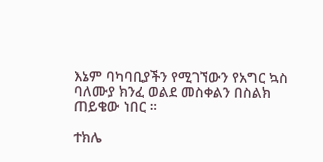እኔም ባካባቢያችን የሚገኘውን የአግር ኳስ ባለሙያ ክንፈ ወልደ መስቀልን በስልክ ጠይቄው ነበር ።

ተክሌ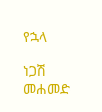የኋላ

ነጋሽ መሐመድ